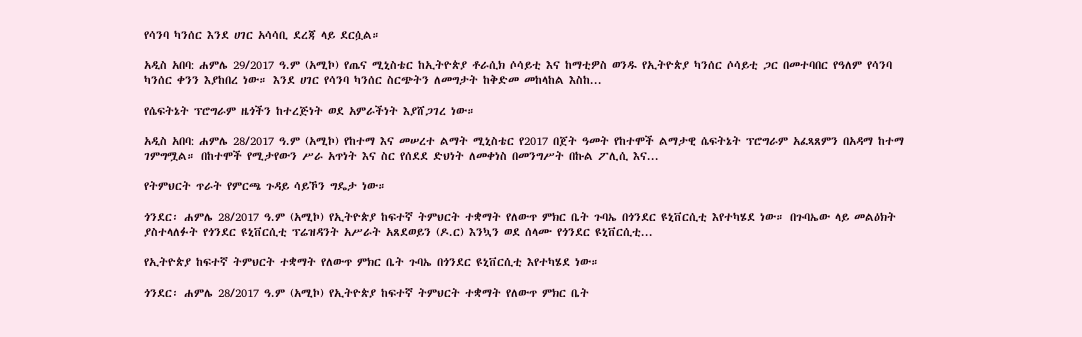የሳንባ ካንሰር እንደ ሀገር አሳሳቢ ደረጃ ላይ ደርሷል።

አዲስ አበባ: ሐምሌ 29/2017 ዓ.ም (አሚኮ) የጤና ሚኒስቴር ከኢትዮጵያ ቶራሲክ ሶሳይቲ እና ከማቲዎስ ወንዱ የኢትዮጵያ ካንሰር ሶሳይቲ ጋር በመተባበር የዓለም የሳንባ ካንሰር ቀንን እያከበረ ነው። እንደ ሀገር የሳንባ ካንሰር ስርጭትን ለመግታት ከቅድመ መከላከል እስከ...

የሴፍትኔት ፕሮግራም ዜጎችን ከተረጅነት ወደ አምራችነት እያሸጋገረ ነው።

አዲስ አበባ: ሐምሌ 28/2017 ዓ.ም (አሚኮ) የከተማ እና መሠረተ ልማት ሚኒስቴር የ2017 በጀት ዓመት የከተሞች ልማታዊ ሴፍትኔት ፕሮግራም አፈጻጸምን በአዳማ ከተማ ገምግሟል። በከተሞች የሚታየውን ሥራ አጥነት እና ስር የሰደደ ድህነት ለመቀነስ በመንግሥት በኩል ፖሊሲ እና...

የትምህርት ጥራት የምርጫ ጉዳይ ሳይኾን ግዴታ ነው።

ጎንደር፡ ሐምሌ 28/2017 ዓ.ም (አሚኮ) የኢትዮጵያ ከፍተኛ ትምህርት ተቋማት የለውጥ ምክር ቤት ጉባኤ በጎንደር ዩኒቨርሲቲ እየተካሄደ ነው። በጉባኤው ላይ መልዕክት ያስተላለፉት የጎንደር ዩኒቨርሲቲ ፕሬዝዳንት አሥራት አጸደወይን (ዶ.ር) እንኳን ወደ ሰላሙ የጎንደር ዩኒቨርሲቲ...

የኢትዮጵያ ከፍተኛ ትምህርት ተቋማት የለውጥ ምክር ቤት ጉባኤ በጎንደር ዩኒቨርሲቲ እየተካሄደ ነው።

ጎንደር፡ ሐምሌ 28/2017 ዓ.ም (አሚኮ) የኢትዮጵያ ከፍተኛ ትምህርት ተቋማት የለውጥ ምክር ቤት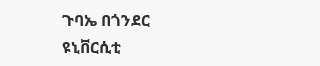ጉባኤ በጎንደር ዩኒቨርሲቲ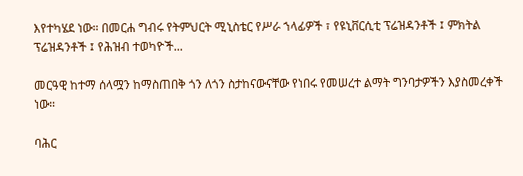እየተካሄደ ነው። በመርሐ ግብሩ የትምህርት ሚኒስቴር የሥራ ኀላፊዎች ፣ የዩኒቨርሲቲ ፕሬዝዳንቶች ፤ ምክትል ፕሬዝዳንቶች ፤ የሕዝብ ተወካዮች...

መርዓዊ ከተማ ሰላሟን ከማስጠበቅ ጎን ለጎን ስታከናውናቸው የነበሩ የመሠረተ ልማት ግንባታዎችን እያስመረቀች ነው።

ባሕር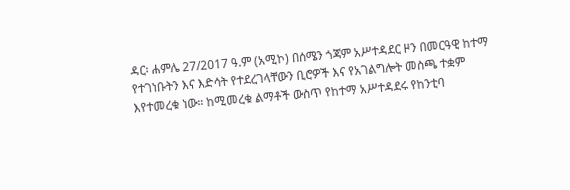ዳር፡ ሐምሌ 27/2017 ዓ.ም (አሚኮ) በሰሜን ጎጃም አሥተዳደር ዞን በመርዓዊ ከተማ የተገነቡትን እና እድሳት የተደረገላቸውን ቢሮዎች እና የአገልግሎት መስጫ ተቋም እየተመረቁ ነው። ከሚመረቁ ልማቶች ውስጥ የከተማ አሥተዳደሩ የከንቲባ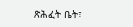ጽሕፈት ቤት፣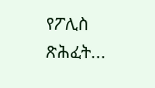የፖሊስ ጽሕፈት...